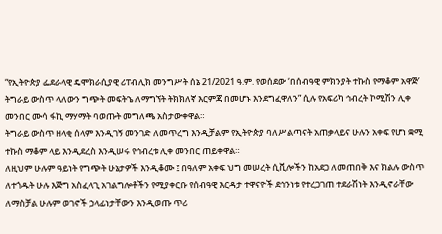“የኢትዮጵያ ፌደራላዊ ዴሞክራሲያዊ ሪፐብሊክ መንግሥት ሰኔ 21/2021 ዓ.ም. የወሰደው ‘በሰብዓዊ ምክንያት ተኩስ የማቆም አዋጅ’ ትግራይ ውስጥ ላለውን ግጭት መፍትኄ ለማግኘት ትክክለኛ እርምጃ በመሆኑ እንደግፈዋለን” ሲሉ የአፍሪካ ኅብረት ኮሚሽን ሊቀ መንበር ሙሳ ፋኪ ማሃማት ባወጡት መግለጫ አስታውቀዋል።
ትግራይ ውስጥ ዘላቂ ሰላም እንዲገኝ መንገድ ለመጥረግ እንዲቻልም የኢትዮጵያ ባለሥልጣናት አጠቃላይና ሁሉን አቀፍ የሆነ ቋሚ ተኩስ ማቆም ላይ እንዲደረስ እንዲሠሩ የኅብረቱ ሊቀ መንበር ጠይቀዋል።
ለዚህም ሁሉም ዓይነት የግጭት ሁኔታዎች እንዲቆሙ ፤ በዓለም አቀፍ ህግ መሠረት ሲቪሎችን ከአደጋ ለመጠበቅ እና ክልሉ ውስጥ ለተጎዱት ሁሉ እጅግ አስፈላጊ አገልግሎቶችን የሚያቀርቡ የሰብዓዊ እርዳታ ተዋናዮች ደኅንነቱ የተረጋገጠ ተደራሽነት እንዲኖራቸው ለማስቻል ሁሉም ወገኖች ኃላፊነታቸውን እንዲወጡ ጥሪ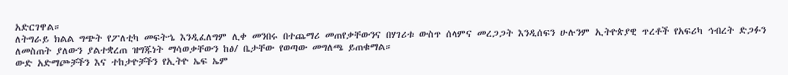አድርገዋል።
ለትግራይ ክልል ግጭት የፖለቲካ መፍትኄ እንዲፈለግም ሊቀ መንበሩ በተጨማሪ መጠየቃቸውንና በሃገሪቱ ውስጥ ሰላምና መረጋጋት እንዲሰፍን ሁሉንም ኢትዮጵያዊ ጥረቶች የአፍሪካ ኅብረት ድጋፉን ለመስጠት ያለውን ያልተቋረጠ ዝግጁነት ማሳወቃቸውን ከፅ/ ቤታቸው የወጣው መግለጫ ይጠቁማል።
ውድ አድማጮቻችን እና ተከታዮቻችን የኢትዮ ኤፍ ኤም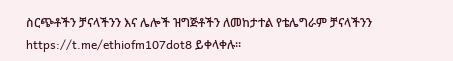ስርጭቶችን ቻናላችንን እና ሌሎች ዝግጅቶችን ለመከታተል የቴሌግራም ቻናላችንን https://t.me/ethiofm107dot8 ይቀላቀሉ።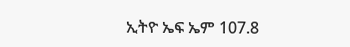ኢትዮ ኤፍ ኤም 107.8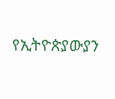የኢትዮጵያውያን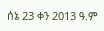ሰኔ 23 ቀን 2013 ዓ.ም